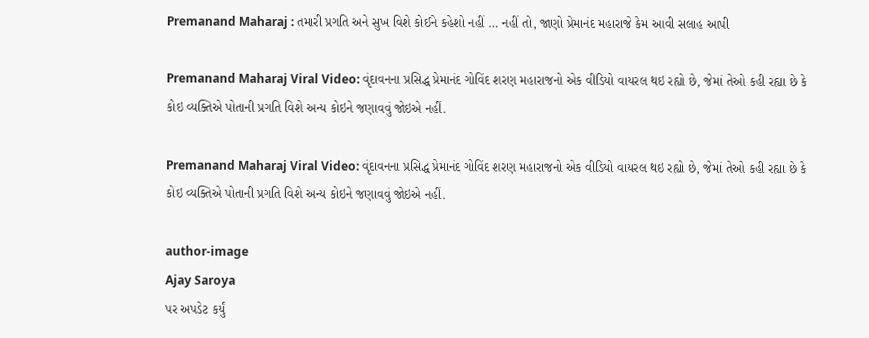Premanand Maharaj : તમારી પ્રગતિ અને સુખ વિશે કોઈને કહેશો નહીં … નહીં તો, જાણો પ્રેમાનંદ મહારાજે કેમ આવી સલાહ આપી

Premanand Maharaj Viral Video: વૃંદાવનના પ્રસિદ્ધ પ્રેમાનંદ ગોવિંદ શરણ મહારાજનો એક વીડિયો વાયરલ થઇ રહ્યો છે, જેમાં તેઓ કહી રહ્યા છે કે કોઇ વ્યક્તિએ પોતાની પ્રગતિ વિશે અન્ય કોઇને જણાવવું જોઇએ નહીં.

Premanand Maharaj Viral Video: વૃંદાવનના પ્રસિદ્ધ પ્રેમાનંદ ગોવિંદ શરણ મહારાજનો એક વીડિયો વાયરલ થઇ રહ્યો છે, જેમાં તેઓ કહી રહ્યા છે કે કોઇ વ્યક્તિએ પોતાની પ્રગતિ વિશે અન્ય કોઇને જણાવવું જોઇએ નહીં.

author-image
Ajay Saroya
પર અપડેટ કર્યું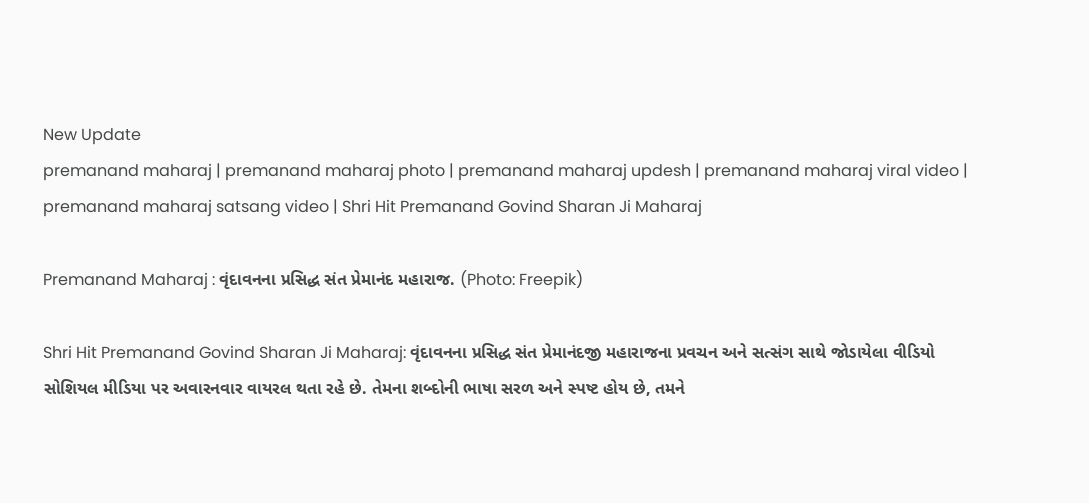New Update
premanand maharaj | premanand maharaj photo | premanand maharaj updesh | premanand maharaj viral video | premanand maharaj satsang video | Shri Hit Premanand Govind Sharan Ji Maharaj

Premanand Maharaj : વૃંદાવનના પ્રસિદ્ધ સંત પ્રેમાનંદ મહારાજ. (Photo: Freepik)

Shri Hit Premanand Govind Sharan Ji Maharaj: વૃંદાવનના પ્રસિદ્ધ સંત પ્રેમાનંદજી મહારાજના પ્રવચન અને સત્સંગ સાથે જોડાયેલા વીડિયો સોશિયલ મીડિયા પર અવારનવાર વાયરલ થતા રહે છે. તેમના શબ્દોની ભાષા સરળ અને સ્પષ્ટ હોય છે, તમને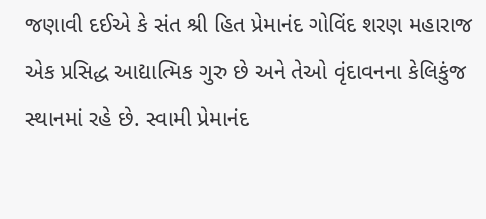જણાવી દઈએ કે સંત શ્રી હિત પ્રેમાનંદ ગોવિંદ શરણ મહારાજ એક પ્રસિદ્ધ આદ્યાત્મિક ગુરુ છે અને તેઓ વૃંદાવનના કેલિકુંજ સ્થાનમાં રહે છે. સ્વામી પ્રેમાનંદ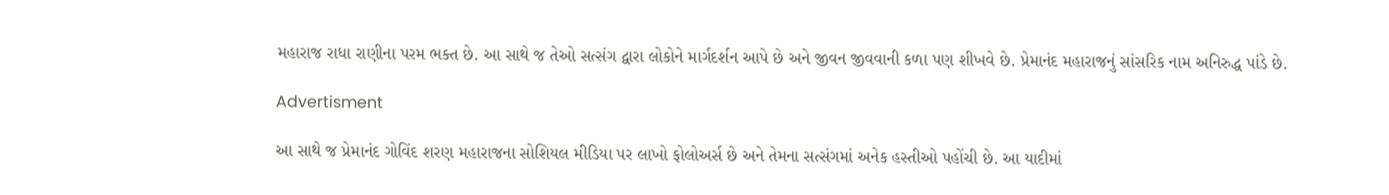મહારાજ રાધા રાણીના પરમ ભક્ત છે. આ સાથે જ તેઓ સત્સંગ દ્વારા લોકોને માર્ગદર્શન આપે છે અને જીવન જીવવાની કળા પણ શીખવે છે. પ્રેમાનંદ મહારાજનું સાંસરિક નામ અનિરુદ્ધ પાંડે છે.

Advertisment

આ સાથે જ પ્રેમાનંદ ગોવિંદ શરણ મહારાજના સોશિયલ મીડિયા પર લાખો ફોલોઅર્સ છે અને તેમના સત્સંગમાં અનેક હસ્તીઓ પહોંચી છે. આ યાદીમાં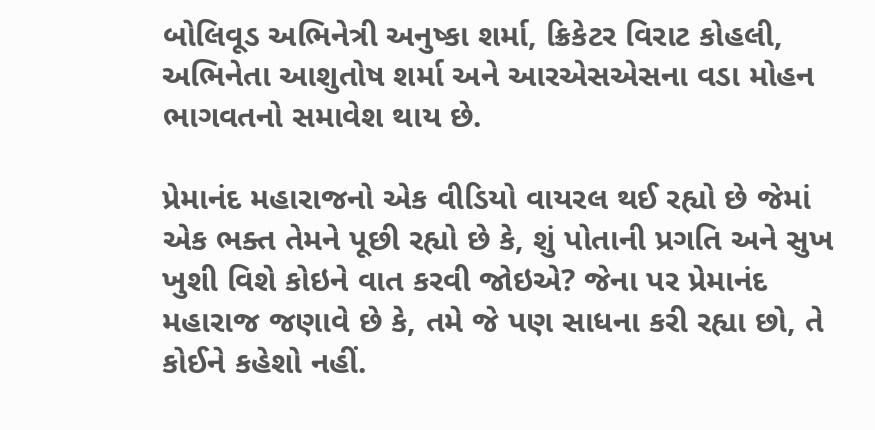બોલિવૂડ અભિનેત્રી અનુષ્કા શર્મા, ક્રિકેટર વિરાટ કોહલી, અભિનેતા આશુતોષ શર્મા અને આરએસએસના વડા મોહન ભાગવતનો સમાવેશ થાય છે.

પ્રેમાનંદ મહારાજનો એક વીડિયો વાયરલ થઈ રહ્યો છે જેમાં એક ભક્ત તેમને પૂછી રહ્યો છે કે, શું પોતાની પ્રગતિ અને સુખ ખુશી વિશે કોઇને વાત કરવી જોઇએ? જેના પર પ્રેમાનંદ મહારાજ જણાવે છે કે, તમે જે પણ સાધના કરી રહ્યા છો, તે કોઈને કહેશો નહીં.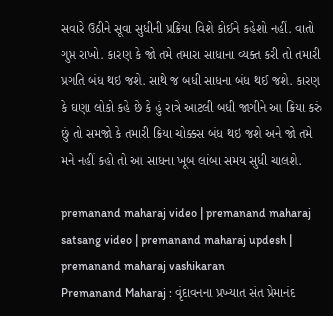સવારે ઉઠીને સૂવા સુધીની પ્રક્રિયા વિશે કોઈને કહેશો નહીં. વાતો ગુપ્ત રાખો. કારણ કે જો તમે તમારા સાધાના વ્યક્ત કરી તો તમારી પ્રગતિ બંધ થઇ જશે. સાથે જ બધી સાધના બંધ થઈ જશે. કારણ કે ઘણા લોકો કહે છે કે હું રાત્રે આટલી બધી જાગીને આ ક્રિયા કરું છું તો સમજો કે તમારી ક્રિયા ચોક્કસ બંધ થઇ જશે અને જો તમે મને નહીં કહો તો આ સાધના ખૂબ લાંબા સમય સુધી ચાલશે.

premanand maharaj video | premanand maharaj satsang video | premanand maharaj updesh | premanand maharaj vashikaran
Premanand Maharaj : વૃંદાવનના પ્રખ્યાત સંત પ્રેમાનંદ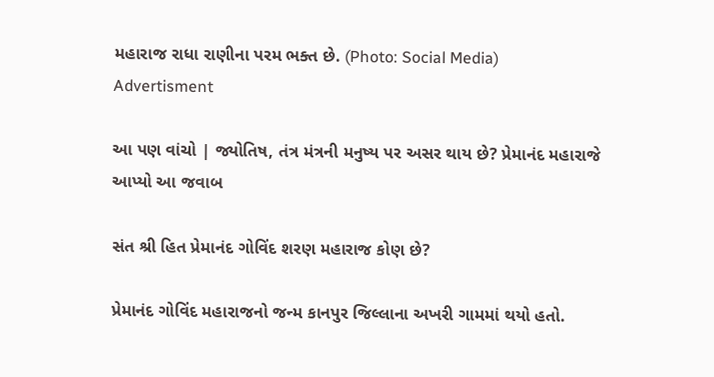મહારાજ રાધા રાણીના પરમ ભક્ત છે. (Photo: Social Media)
Advertisment

આ પણ વાંચો | જ્યોતિષ, તંત્ર મંત્રની મનુષ્ય પર અસર થાય છે? પ્રેમાનંદ મહારાજે આપ્યો આ જવાબ

સંત શ્રી હિત પ્રેમાનંદ ગોવિંદ શરણ મહારાજ કોણ છે?

પ્રેમાનંદ ગોવિંદ મહારાજનો જન્મ કાનપુર જિલ્લાના અખરી ગામમાં થયો હતો.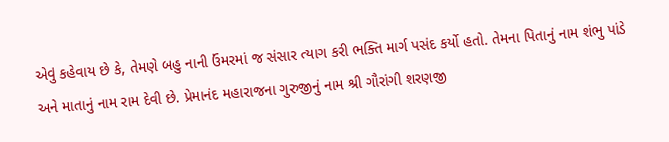એવું કહેવાય છે કે, તેમણે બહુ નાની ઉંમરમાં જ સંસાર ત્યાગ કરી ભક્તિ માર્ગ પસંદ કર્યો હતો. તેમના પિતાનું નામ શંભુ પાંડે અને માતાનું નામ રામ દેવી છે. પ્રેમાનંદ મહારાજના ગુરુજીનું નામ શ્રી ગૌરાંગી શરણજી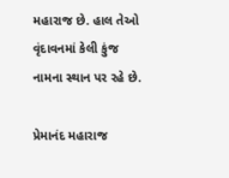મહારાજ છે. હાલ તેઓ વૃંદાવનમાં કેલી કુંજ નામના સ્થાન પર રહે છે.

પ્રેમાનંદ મહારાજ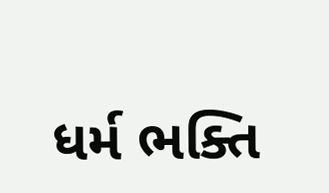ધર્મ ભક્તિ